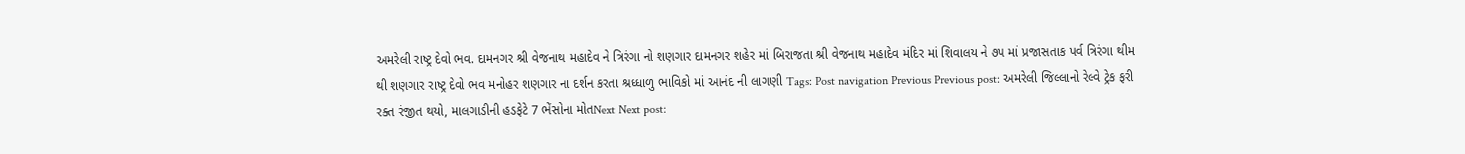અમરેલી રાષ્ટ્ર દેવો ભવ. દામનગર શ્રી વેજનાથ મહાદેવ ને ત્રિરંગા નો શણગાર દામનગર શહેર માં બિરાજતા શ્રી વેજનાથ મહાદેવ મંદિર માં શિવાલય ને ૭૫ માં પ્રજાસતાક પર્વ ત્રિરંગા થીમ થી શણગાર રાષ્ટ્ર દેવો ભવ મનોહર શણગાર ના દર્શન કરતા શ્રધ્ધાળુ ભાવિકો માં આનંદ ની લાગણી Tags: Post navigation Previous Previous post: અમરેલી જિલ્લાનો રેલ્વે ટ્રેક ફરી રક્ત રંજીત થયો, માલગાડીની હડફેટે 7 ભેંસોના મોતNext Next post: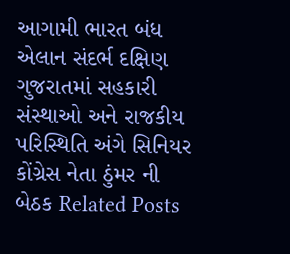આગામી ભારત બંધ એલાન સંદર્ભ દક્ષિણ ગુજરાતમાં સહકારી સંસ્થાઓ અને રાજકીય પરિસ્થિતિ અંગે સિનિયર કોંગ્રેસ નેતા ઠુંમર ની બેઠક Related Posts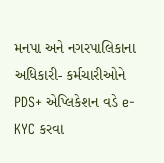મનપા અને નગરપાલિકાના અધિકારી- કર્મચારીઓને PDS+ એપ્લિકેશન વડે e-KYC કરવા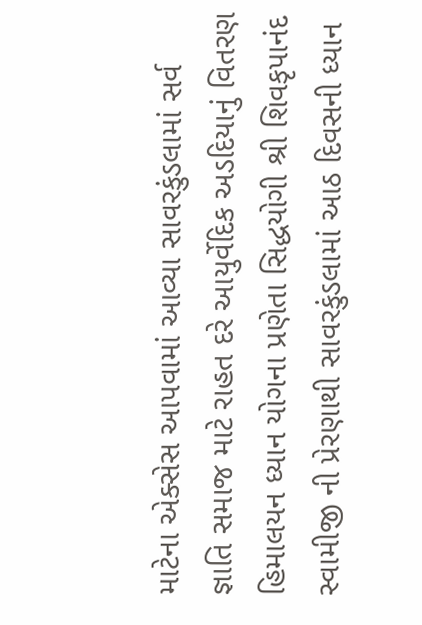માટેના એક્સેસ આપવામાં આવ્યા સાવરકુંડલામાં સર્વ જ્ઞાતિ સમાજ માટે રાહત દરે આયુર્વેદિક અડદિયાનું વિતરણ હિમાલયન ધ્યાન યોગના પ્રણેતા સિદ્ધયોગી શ્રી શિવકૃપાનંદ સ્વામીજી ની પ્રેરણાથી સાવરકુંડલામાં આઠ દિવસની ધ્યાન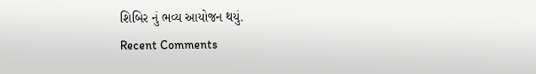શિબિર નું ભવ્ય આયોજન થયું.
Recent Comments